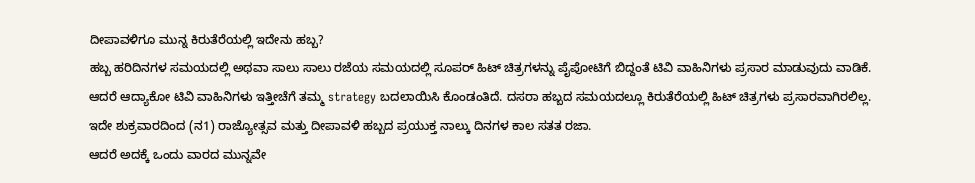ದೀಪಾವಳಿಗೂ ಮುನ್ನ ಕಿರುತೆರೆಯಲ್ಲಿ ಇದೇನು ಹಬ್ಬ?
ಹಬ್ಬ ಹರಿದಿನಗಳ ಸಮಯದಲ್ಲಿ ಅಥವಾ ಸಾಲು ಸಾಲು ರಜೆಯ ಸಮಯದಲ್ಲಿ ಸೂಪರ್ ಹಿಟ್ ಚಿತ್ರಗಳನ್ನು ಪೈಪೋಟಿಗೆ ಬಿದ್ದಂತೆ ಟಿವಿ ವಾಹಿನಿಗಳು ಪ್ರಸಾರ ಮಾಡುವುದು ವಾಡಿಕೆ.
ಆದರೆ ಆದ್ಯಾಕೋ ಟಿವಿ ವಾಹಿನಿಗಳು ಇತ್ತೀಚೆಗೆ ತಮ್ಮ strategy ಬದಲಾಯಿಸಿ ಕೊಂಡಂತಿದೆ. ದಸರಾ ಹಬ್ಬದ ಸಮಯದಲ್ಲೂ ಕಿರುತೆರೆಯಲ್ಲಿ ಹಿಟ್ ಚಿತ್ರಗಳು ಪ್ರಸಾರವಾಗಿರಲಿಲ್ಲ.
ಇದೇ ಶುಕ್ರವಾರದಿಂದ (ನ1) ರಾಜ್ಯೋತ್ಸವ ಮತ್ತು ದೀಪಾವಳಿ ಹಬ್ಬದ ಪ್ರಯುಕ್ತ ನಾಲ್ಕು ದಿನಗಳ ಕಾಲ ಸತತ ರಜಾ.
ಆದರೆ ಅದಕ್ಕೆ ಒಂದು ವಾರದ ಮುನ್ನವೇ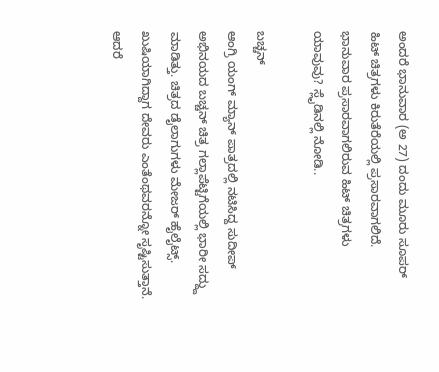ಅಂದರೆ ಭಾನುವಾರ (ಅ 27) ದಂದು ಮೂರು ಸೂಪರ್ ಹಿಟ್ ಚಿತ್ರಗಳು ಕಿರುತೆರೆಯಲ್ಲಿ ಪ್ರಸಾರವಾಗಲಿದೆ.
ಭಾನುವಾರ ಪ್ರಸಾರವಾಗಲಿರುವ ಹಿಟ್ ಚಿತ್ರಗಳು ಯಾವುವು? ಸ್ಲೈಡಿನಲ್ಲಿ ನೋಡಿ..

ಬಚ್ಚನ್
ಆಂಗ್ರಿ ಯಂಗ್ ಮ್ಯಾನ್ ಪಾತ್ರದಲ್ಲಿ ನಟಿಸಿದ್ದ ಸುದೀಪ್ ಅಭಿನಯದ ಬಚ್ಚನ್ ಚಿತ್ರ ಗಲ್ಲಾಪೆಟ್ಟಿಗೆಯಲ್ಲಿ ಭಾರೀ ಸದ್ದ್ದು ಮಾಡಿತ್ತು. ಚಿತ್ರದ ಡೈಲಾಗುಗಳು ಮೇಜರ್ ಹೈಲೈಟ್ಸ್. ಖುಷಿಯಾಗಿದ್ದಾಗ ದೇವರು ಎಂತೆಂಥವರನ್ನೋ ಸೃಷ್ಟಿಸುತ್ತಾನೆ. ಆದರೆ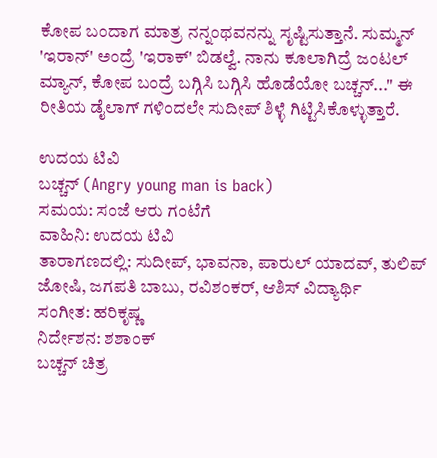ಕೋಪ ಬಂದಾಗ ಮಾತ್ರ ನನ್ನಂಥವನನ್ನು ಸೃಷ್ಟಿಸುತ್ತಾನೆ. ಸುಮ್ಮನ್ 'ಇರಾನ್' ಅಂದ್ರೆ 'ಇರಾಕ್' ಬಿಡಲ್ವೆ. ನಾನು ಕೂಲಾಗಿದ್ರೆ ಜಂಟಲ್ ಮ್ಯಾನ್, ಕೋಪ ಬಂದ್ರೆ ಬಗ್ಗಿಸಿ ಬಗ್ಗಿಸಿ ಹೊಡೆಯೋ ಬಚ್ಚನ್..." ಈ ರೀತಿಯ ಡೈಲಾಗ್ ಗಳಿಂದಲೇ ಸುದೀಪ್ ಶಿಳ್ಳೆ ಗಿಟ್ಟಿಸಿಕೊಳ್ಳುತ್ತಾರೆ.

ಉದಯ ಟಿವಿ
ಬಚ್ಚನ್ (Angry young man is back)
ಸಮಯ: ಸಂಜೆ ಆರು ಗಂಟೆಗೆ
ವಾಹಿನಿ: ಉದಯ ಟಿವಿ
ತಾರಾಗಣದಲ್ಲಿ: ಸುದೀಪ್, ಭಾವನಾ, ಪಾರುಲ್ ಯಾದವ್, ತುಲಿಪ್ ಜೋಷಿ, ಜಗಪತಿ ಬಾಬು, ರವಿಶಂಕರ್, ಆಶಿಸ್ ವಿದ್ಯಾರ್ಥಿ
ಸಂಗೀತ: ಹರಿಕೃಷ್ಣ
ನಿರ್ದೇಶನ: ಶಶಾಂಕ್
ಬಚ್ಚನ್ ಚಿತ್ರ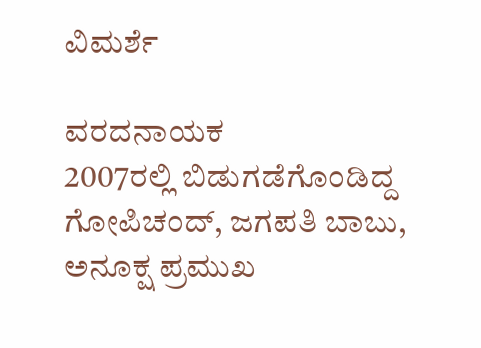ವಿಮರ್ಶೆ

ವರದನಾಯಕ
2007ರಲ್ಲಿ ಬಿಡುಗಡೆಗೊಂಡಿದ್ದ ಗೋಪಿಚಂದ್, ಜಗಪತಿ ಬಾಬು, ಅನೂಕ್ಷ ಪ್ರಮುಖ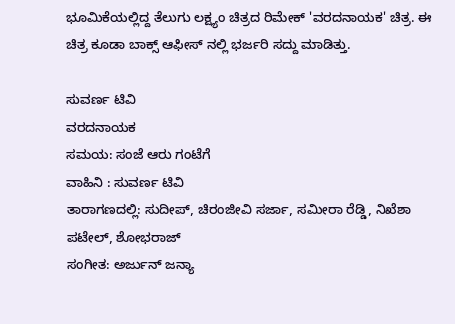ಭೂಮಿಕೆಯಲ್ಲಿದ್ದ ತೆಲುಗು ಲಕ್ಷ್ಯಂ ಚಿತ್ರದ ರಿಮೇಕ್ 'ವರದನಾಯಕ' ಚಿತ್ರ. ಈ ಚಿತ್ರ ಕೂಡಾ ಬಾಕ್ಸ್ ಆಫೀಸ್ ನಲ್ಲಿ ಭರ್ಜರಿ ಸದ್ದು ಮಾಡಿತ್ತು.

ಸುವರ್ಣ ಟಿವಿ
ವರದನಾಯಕ
ಸಮಯ: ಸಂಜೆ ಆರು ಗಂಟೆಗೆ
ವಾಹಿನಿ : ಸುವರ್ಣ ಟಿವಿ
ತಾರಾಗಣದಲ್ಲಿ: ಸುದೀಪ್, ಚಿರಂಜೀವಿ ಸರ್ಜಾ, ಸಮೀರಾ ರೆಡ್ಡಿ, ನಿಖೆಶಾ ಪಟೇಲ್, ಶೋಭರಾಜ್
ಸಂಗೀತ: ಅರ್ಜುನ್ ಜನ್ಯಾ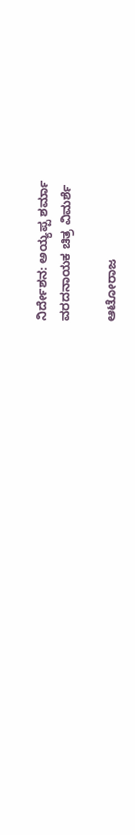ನಿರ್ದೇಶನ: ಅಯ್ಯಪ್ಪ ಶರ್ಮಾ
ವರದನಾಯಕ ಚಿತ್ರ ವಿಮರ್ಶೆ

ಆಟೋರಾಜ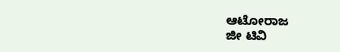ಆಟೋರಾಜ
ಜೀ ಟಿವಿ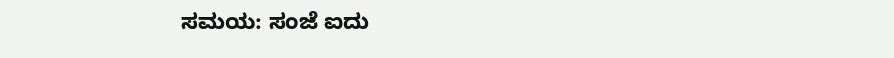ಸಮಯ: ಸಂಜೆ ಐದು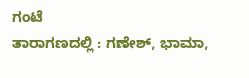ಗಂಟೆ
ತಾರಾಗಣದಲ್ಲಿ : ಗಣೇಶ್, ಭಾಮಾ,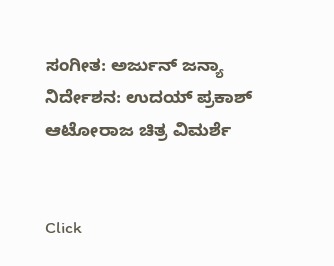ಸಂಗೀತ: ಅರ್ಜುನ್ ಜನ್ಯಾ
ನಿರ್ದೇಶನ: ಉದಯ್ ಪ್ರಕಾಶ್
ಆಟೋರಾಜ ಚಿತ್ರ ವಿಮರ್ಶೆ


Click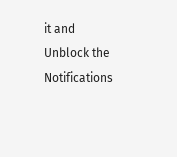it and Unblock the Notifications